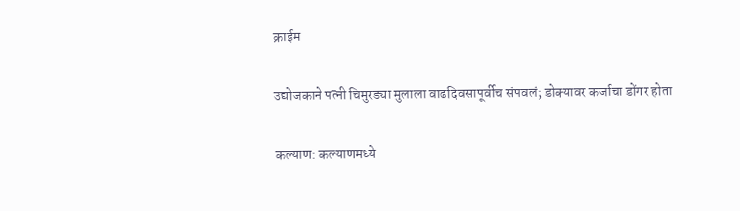क्राईम

उद्योजकाने पत्नी चिमुरड्या मुलाला वाढदिवसापूर्वीच संपवलं; डोक्यावर कर्जाचा डोंगर होता

कल्याण: कल्याणमध्ये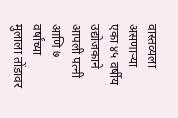वास्तव्यला असणाऱ्या एका ४५ वर्षीय उद्योजकाने आपली पत्नी आणि ७ वर्षांच्या मुलाला तोंडावर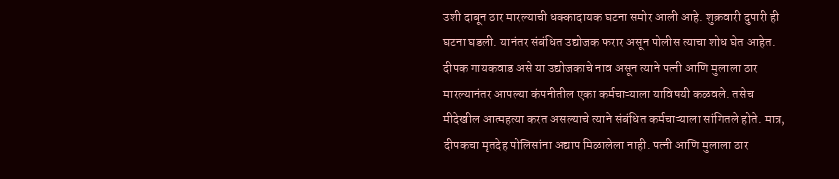उशी दाबून ठार मारल्याची धक्कादायक घटना समोर आली आहे. शुक्रवारी दुपारी ही घटना घडली. यानंतर संबंधित उद्योजक फरार असून पोलीस त्याचा शोध घेत आहेत. दीपक गायकवाड असे या उद्योजकाचे नाव असून त्याने पत्नी आणि मुलाला ठार मारल्यानंतर आपल्या कंपनीतील एका कर्मचाऱ्याला याविषयी कळवले. तसेच मीदेखील आत्महत्या करत असल्याचे त्याने संबंधित कर्मचाऱ्याला सांगितले होते. मात्र, दीपकचा मृतदेह पोलिसांना अद्याप मिळालेला नाही. पत्नी आणि मुलाला ठार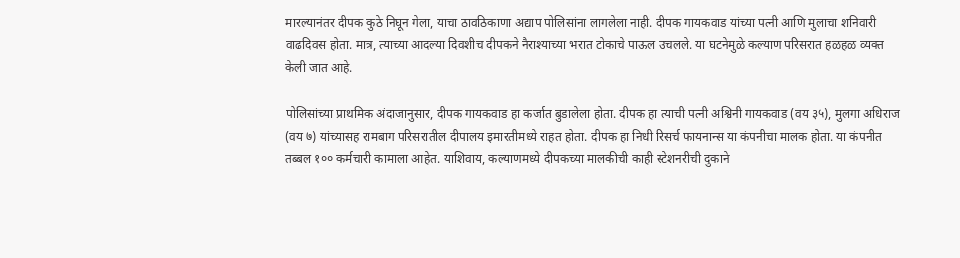मारल्यानंतर दीपक कुठे निघून गेला, याचा ठावठिकाणा अद्याप पोलिसांना लागलेला नाही. दीपक गायकवाड यांच्या पत्नी आणि मुलाचा शनिवारी वाढदिवस होता. मात्र, त्याच्या आदल्या दिवशीच दीपकने नैराश्याच्या भरात टोकाचे पाऊल उचलले. या घटनेमुळे कल्याण परिसरात हळहळ व्यक्त केली जात आहे.

पोलिसांच्या प्राथमिक अंदाजानुसार, दीपक गायकवाड हा कर्जात बुडालेला होता. दीपक हा त्याची पत्नी अश्विनी गायकवाड (वय ३५), मुलगा अधिराज (वय ७) यांच्यासह रामबाग परिसरातील दीपालय इमारतीमध्ये राहत होता. दीपक हा निधी रिसर्च फायनान्स या कंपनीचा मालक होता. या कंपनीत तब्बल १०० कर्मचारी कामाला आहेत. याशिवाय, कल्याणमध्ये दीपकच्या मालकीची काही स्टेशनरीची दुकाने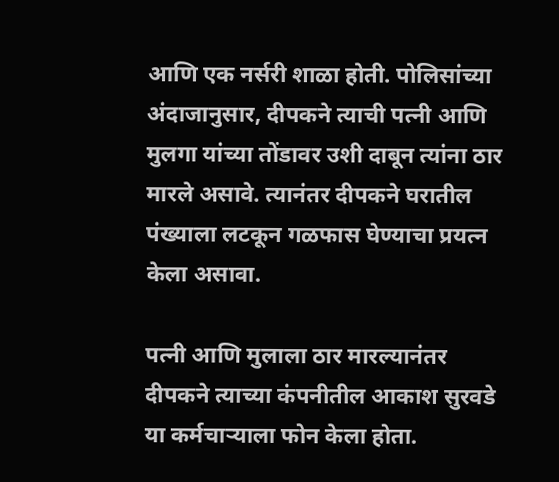आणि एक नर्सरी शाळा होती. पोलिसांच्या अंदाजानुसार, दीपकने त्याची पत्नी आणि मुलगा यांच्या तोंडावर उशी दाबून त्यांना ठार मारले असावे. त्यानंतर दीपकने घरातील पंख्याला लटकून गळफास घेण्याचा प्रयत्न केला असावा.

पत्नी आणि मुलाला ठार मारल्यानंतर दीपकने त्याच्या कंपनीतील आकाश सुरवडे या कर्मचाऱ्याला फोन केला होता.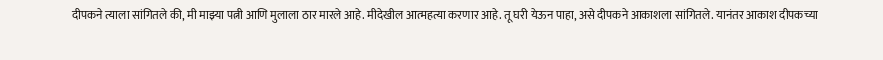दीपकने त्याला सांगितले की, मी माझ्या पत्नी आणि मुलाला ठार मारले आहे. मीदेखील आत्महत्या करणार आहे. तू घरी येऊन पाहा, असे दीपकने आकाशला सांगितले. यानंतर आकाश दीपकच्या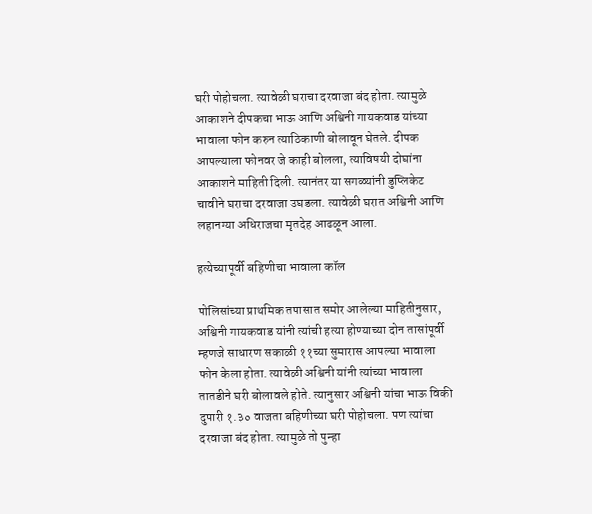घरी पोहोचला. त्यावेळी घराचा दरवाजा बंद होता. त्यामुळे आकाशने दीपकचा भाऊ आणि अश्विनी गायकवाड यांच्या भावाला फोन करुन त्याठिकाणी बोलावून घेतले. दीपक आपल्याला फोनवर जे काही बोलला, त्याविषयी दोघांना आकाशने माहिती दिली. त्यानंतर या सगळ्यांनी डुप्लिकेट चावीने घराचा दरवाजा उघडला. त्यावेळी घरात अश्विनी आणि लहानग्या अधिराजचा मृतदेह आढळून आला.

हत्येच्यापूर्वी बहिणीचा भावाला कॉल

पोलिसांच्या प्राथमिक तपासात समोर आलेल्या माहितीनुसार, अश्विनी गायकवाड यांनी त्यांची हत्या होण्याच्या दोन तासांपूर्वी म्हणजे साधारण सकाळी ११च्या सुमारास आपल्या भावाला फोन केला होता. त्यावेळी अश्विनी यांनी त्यांच्या भावाला तातडीने घरी बोलावले होते. त्यानुसार अश्विनी यांचा भाऊ विकी दुपारी १.३० वाजता बहिणीच्या घरी पोहोचला. पण त्यांचा दरवाजा बंद होता. त्यामुळे तो पुन्हा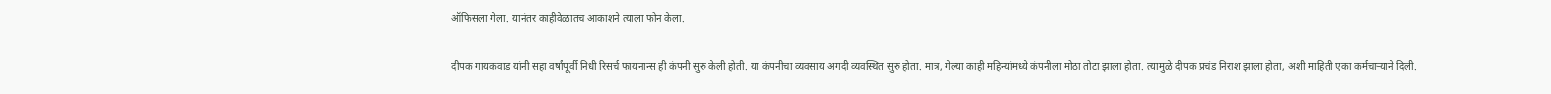ऑफिसला गेला. यानंतर काहीवेळातच आकाशने त्याला फोन केला.

दीपक गायकवाड यांनी सहा वर्षांपूर्वी निधी रिसर्च फायनान्स ही कंपनी सुरु केली होती. या कंपनीचा व्यवसाय अगदी व्यवस्थित सुरु होता. मात्र, गेल्या काही महिन्यांमध्ये कंपनीला मोठा तोटा झाला होता. त्यामुळे दीपक प्रचंड निराश झाला होता, अशी माहिती एका कर्मचाऱ्याने दिली.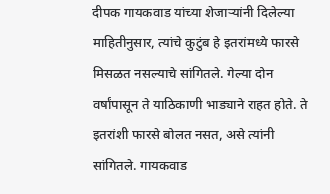दीपक गायकवाड यांच्या शेजाऱ्यांनी दिलेल्या माहितीनुसार, त्यांचे कुटुंब हे इतरांमध्ये फारसे मिसळत नसल्याचे सांगितले. गेल्या दोन वर्षांपासून ते याठिकाणी भाड्याने राहत होते. ते इतरांशी फारसे बोलत नसत, असे त्यांनी सांगितले. गायकवाड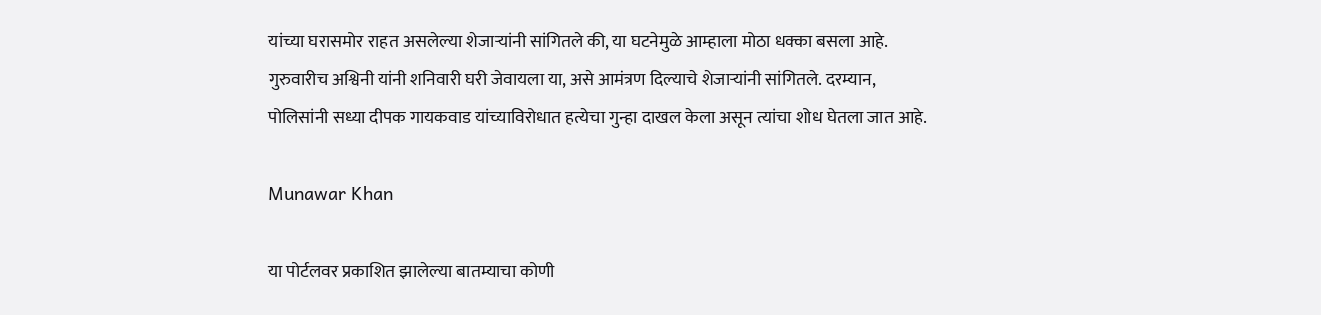यांच्या घरासमोर राहत असलेल्या शेजाऱ्यांनी सांगितले की, या घटनेमुळे आम्हाला मोठा धक्का बसला आहे. गुरुवारीच अश्विनी यांनी शनिवारी घरी जेवायला या, असे आमंत्रण दिल्याचे शेजाऱ्यांनी सांगितले. दरम्यान, पोलिसांनी सध्या दीपक गायकवाड यांच्याविरोधात हत्येचा गुन्हा दाखल केला असून त्यांचा शोध घेतला जात आहे.

Munawar Khan

या पोर्टलवर प्रकाशित झालेल्या बातम्याचा कोणी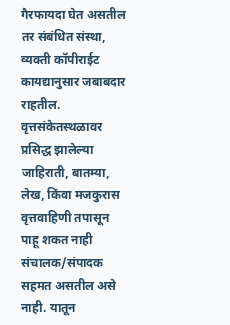गैरफायदा घेत असतील तर संबंधित संस्था, व्यक्ती कॉपीराईट कायद्यानुसार जबाबदार राहतील. वृत्तसंकेतस्थळावर प्रसिद्ध झालेल्या जाहिराती, बातम्या, लेख, किंवा मजकुरास वृत्तवाहिणी तपासून पाहू शकत नाही संचालक/संपादक सहमत असतील असे नाही. यातून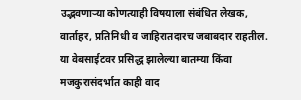उद्भवणाऱ्या कोणत्याही विषयाला संबंधित लेखक, वार्ताहर, प्रतिनिधी व जाहिरातदारच जबाबदार राहतील. या वेबसाईटवर प्रसिद्ध झालेल्या बातम्या किंवा मजकुरासंदर्भात काही वाद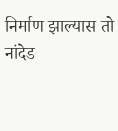निर्माण झाल्यास तो नांदेड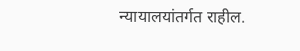न्यायालयांतर्गत राहील.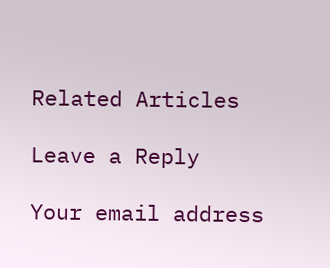Related Articles

Leave a Reply

Your email address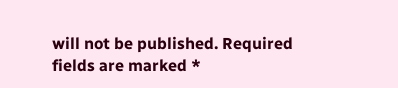will not be published. Required fields are marked *